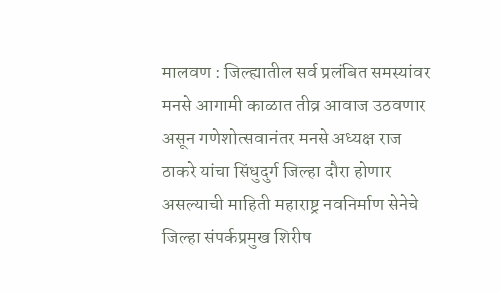मालवण : जिल्ह्यातील सर्व प्रलंबित समस्यांवर मनसे आगामी काळात तीव्र आवाज उठवणार असून गणेशोत्सवानंतर मनसे अध्यक्ष राज ठाकरे यांचा सिंधुदुर्ग जिल्हा दौरा होणार असल्याची माहिती महाराष्ट्र नवनिर्माण सेनेचे जिल्हा संपर्कप्रमुख शिरीष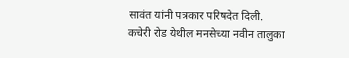सावंत यांनी पत्रकार परिषदेत दिली.
कचेरी रोड येथील मनसेच्या नवीन तालुका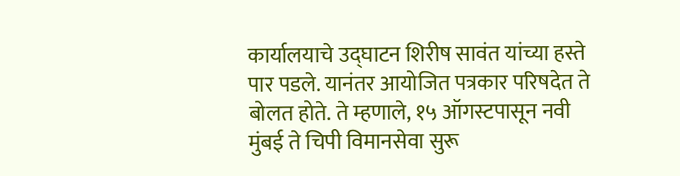कार्यालयाचे उद्घाटन शिरीष सावंत यांच्या हस्ते पार पडले. यानंतर आयोजित पत्रकार परिषदेत ते बोलत होते. ते म्हणाले, १५ ऑगस्टपासून नवी मुंबई ते चिपी विमानसेवा सुरू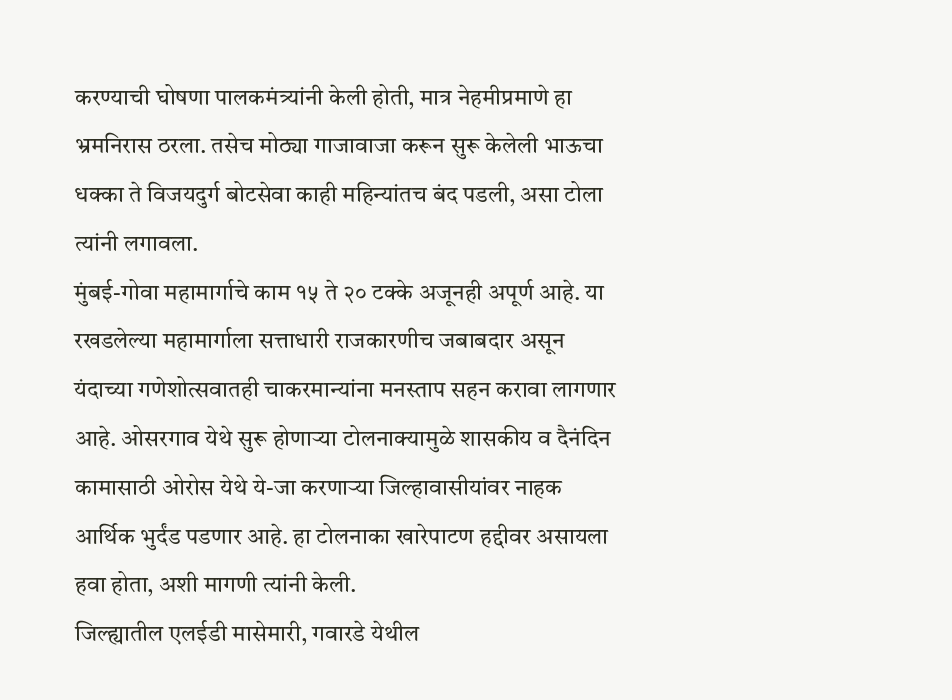करण्याची घोषणा पालकमंत्र्यांनी केली होती, मात्र नेहमीप्रमाणे हा भ्रमनिरास ठरला. तसेच मोठ्या गाजावाजा करून सुरू केलेली भाऊचा धक्का ते विजयदुर्ग बोटसेवा काही महिन्यांतच बंद पडली, असा टोला त्यांनी लगावला.
मुंबई-गोवा महामार्गाचे काम १५ ते २० टक्के अजूनही अपूर्ण आहे. या रखडलेल्या महामार्गाला सत्ताधारी राजकारणीच जबाबदार असून यंदाच्या गणेशोत्सवातही चाकरमान्यांना मनस्ताप सहन करावा लागणार आहे. ओसरगाव येथे सुरू होणाऱ्या टोलनाक्यामुळे शासकीय व दैनंदिन कामासाठी ओरोस येथे ये-जा करणाऱ्या जिल्हावासीयांवर नाहक आर्थिक भुर्दंड पडणार आहे. हा टोलनाका खारेपाटण हद्दीवर असायला हवा होता, अशी मागणी त्यांनी केली.
जिल्ह्यातील एलईडी मासेमारी, गवारडे येथील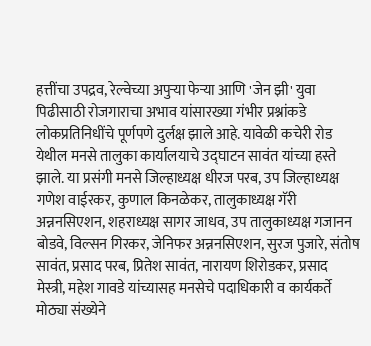हत्तींचा उपद्रव, रेल्वेच्या अपुऱ्या फेऱ्या आणि 'जेन झी' युवा पिढीसाठी रोजगाराचा अभाव यांसारख्या गंभीर प्रश्नांकडे लोकप्रतिनिधींचे पूर्णपणे दुर्लक्ष झाले आहे. यावेळी कचेरी रोड येथील मनसे तालुका कार्यालयाचे उद्घाटन सावंत यांच्या हस्ते झाले. या प्रसंगी मनसे जिल्हाध्यक्ष धीरज परब, उप जिल्हाध्यक्ष गणेश वाईरकर, कुणाल किनळेकर, तालुकाध्यक्ष गॅरी अन्ननसिएशन, शहराध्यक्ष सागर जाधव, उप तालुकाध्यक्ष गजानन बोडवे, विल्सन गिरकर, जेनिफर अन्ननसिएशन, सुरज पुजारे, संतोष सावंत, प्रसाद परब, प्रितेश सावंत, नारायण शिरोडकर, प्रसाद मेस्त्री, महेश गावडे यांच्यासह मनसेचे पदाधिकारी व कार्यकर्ते मोठ्या संख्येने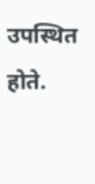उपस्थित होते.